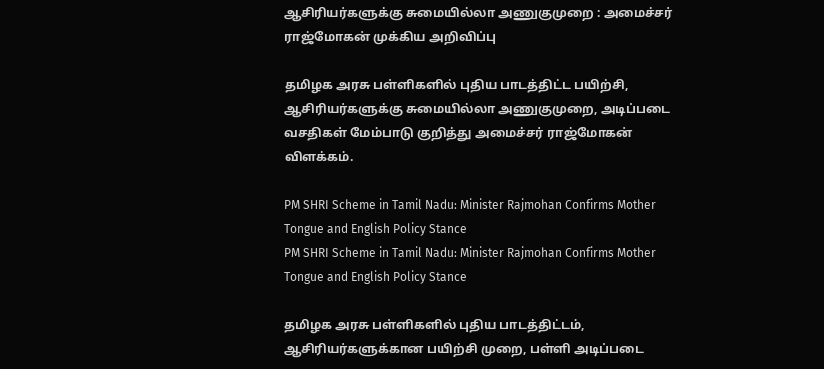ஆசிரியர்களுக்கு சுமையில்லா அணுகுமுறை : அமைச்சர் ராஜ்மோகன் முக்கிய அறிவிப்பு

தமிழக அரசு பள்ளிகளில் புதிய பாடத்திட்ட பயிற்சி, ஆசிரியர்களுக்கு சுமையில்லா அணுகுமுறை, அடிப்படை வசதிகள் மேம்பாடு குறித்து அமைச்சர் ராஜ்மோகன் விளக்கம்.

PM SHRI Scheme in Tamil Nadu: Minister Rajmohan Confirms Mother Tongue and English Policy Stance
PM SHRI Scheme in Tamil Nadu: Minister Rajmohan Confirms Mother Tongue and English Policy Stance

தமிழக அரசு பள்ளிகளில் புதிய பாடத்திட்டம், ஆசிரியர்களுக்கான பயிற்சி முறை, பள்ளி அடிப்படை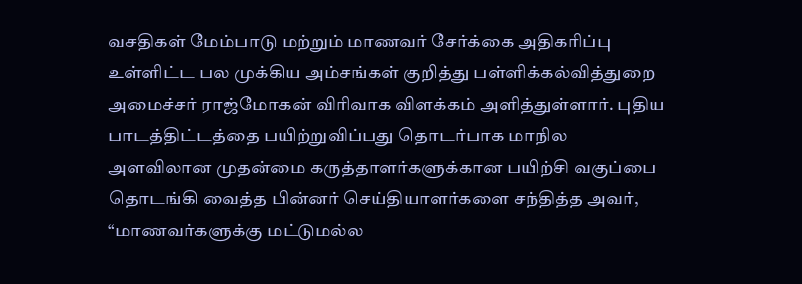வசதிகள் மேம்பாடு மற்றும் மாணவர் சேர்க்கை அதிகரிப்பு உள்ளிட்ட பல முக்கிய அம்சங்கள் குறித்து பள்ளிக்கல்வித்துறை அமைச்சர் ராஜ்மோகன் விரிவாக விளக்கம் அளித்துள்ளார். புதிய பாடத்திட்டத்தை பயிற்றுவிப்பது தொடர்பாக மாநில அளவிலான முதன்மை கருத்தாளர்களுக்கான பயிற்சி வகுப்பை தொடங்கி வைத்த பின்னர் செய்தியாளர்களை சந்தித்த அவர், “மாணவர்களுக்கு மட்டுமல்ல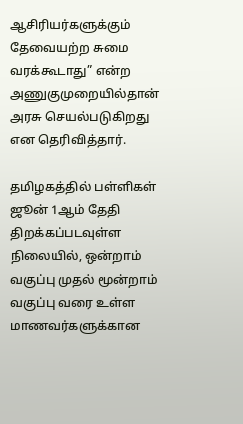ஆசிரியர்களுக்கும் தேவையற்ற சுமை வரக்கூடாது” என்ற அணுகுமுறையில்தான் அரசு செயல்படுகிறது என தெரிவித்தார்.

தமிழகத்தில் பள்ளிகள் ஜூன் 1ஆம் தேதி திறக்கப்படவுள்ள நிலையில், ஒன்றாம் வகுப்பு முதல் மூன்றாம் வகுப்பு வரை உள்ள மாணவர்களுக்கான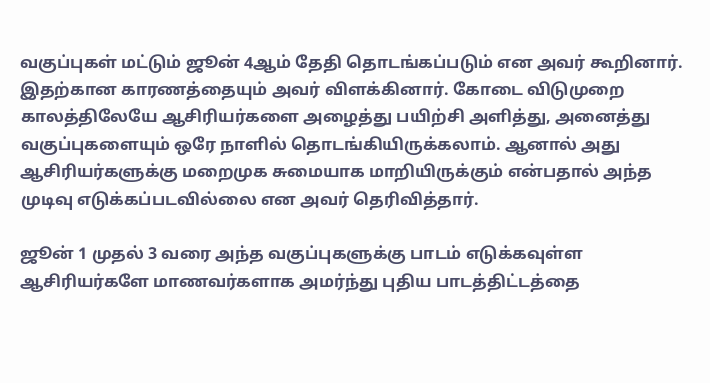வகுப்புகள் மட்டும் ஜூன் 4ஆம் தேதி தொடங்கப்படும் என அவர் கூறினார். இதற்கான காரணத்தையும் அவர் விளக்கினார். கோடை விடுமுறை காலத்திலேயே ஆசிரியர்களை அழைத்து பயிற்சி அளித்து, அனைத்து வகுப்புகளையும் ஒரே நாளில் தொடங்கியிருக்கலாம். ஆனால் அது ஆசிரியர்களுக்கு மறைமுக சுமையாக மாறியிருக்கும் என்பதால் அந்த முடிவு எடுக்கப்படவில்லை என அவர் தெரிவித்தார்.

ஜூன் 1 முதல் 3 வரை அந்த வகுப்புகளுக்கு பாடம் எடுக்கவுள்ள ஆசிரியர்களே மாணவர்களாக அமர்ந்து புதிய பாடத்திட்டத்தை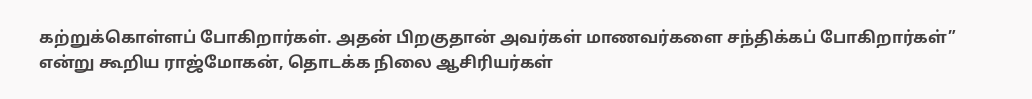கற்றுக்கொள்ளப் போகிறார்கள். அதன் பிறகுதான் அவர்கள் மாணவர்களை சந்திக்கப் போகிறார்கள்” என்று கூறிய ராஜ்மோகன், தொடக்க நிலை ஆசிரியர்கள்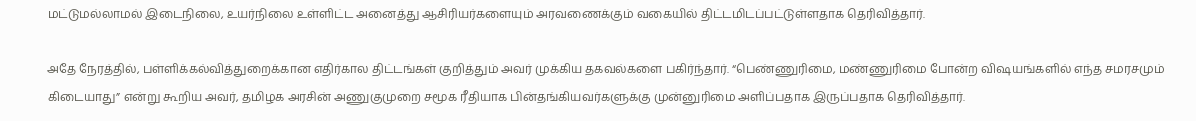மட்டுமல்லாமல் இடைநிலை, உயர்நிலை உள்ளிட்ட அனைத்து ஆசிரியர்களையும் அரவணைக்கும் வகையில் திட்டமிடப்பட்டுள்ளதாக தெரிவித்தார்.

அதே நேரத்தில், பள்ளிக்கல்வித்துறைக்கான எதிர்கால திட்டங்கள் குறித்தும் அவர் முக்கிய தகவல்களை பகிர்ந்தார். “பெண்ணுரிமை, மண்ணுரிமை போன்ற விஷயங்களில் எந்த சமரசமும் கிடையாது” என்று கூறிய அவர், தமிழக அரசின் அணுகுமுறை சமூக ரீதியாக பின்தங்கியவர்களுக்கு முன்னுரிமை அளிப்பதாக இருப்பதாக தெரிவித்தார்.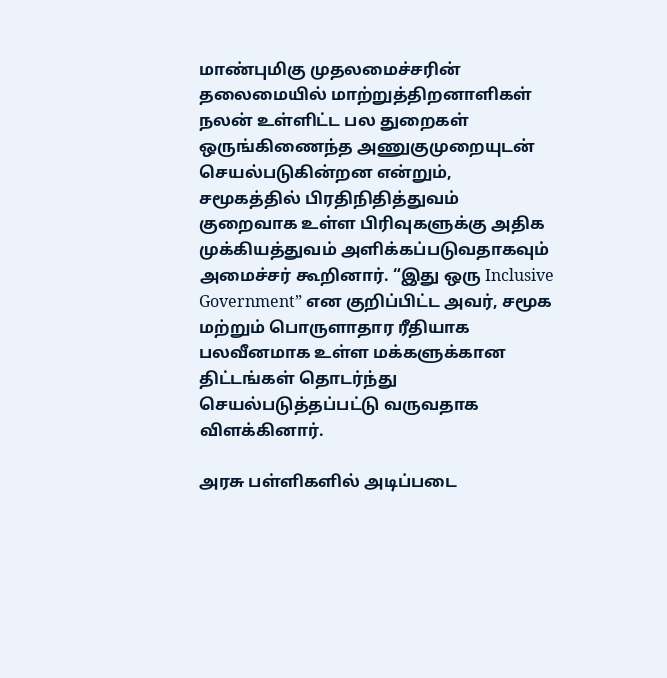மாண்புமிகு முதலமைச்சரின் தலைமையில் மாற்றுத்திறனாளிகள் நலன் உள்ளிட்ட பல துறைகள் ஒருங்கிணைந்த அணுகுமுறையுடன் செயல்படுகின்றன என்றும், சமூகத்தில் பிரதிநிதித்துவம் குறைவாக உள்ள பிரிவுகளுக்கு அதிக முக்கியத்துவம் அளிக்கப்படுவதாகவும் அமைச்சர் கூறினார். “இது ஒரு Inclusive Government” என குறிப்பிட்ட அவர், சமூக மற்றும் பொருளாதார ரீதியாக பலவீனமாக உள்ள மக்களுக்கான திட்டங்கள் தொடர்ந்து செயல்படுத்தப்பட்டு வருவதாக விளக்கினார்.

அரசு பள்ளிகளில் அடிப்படை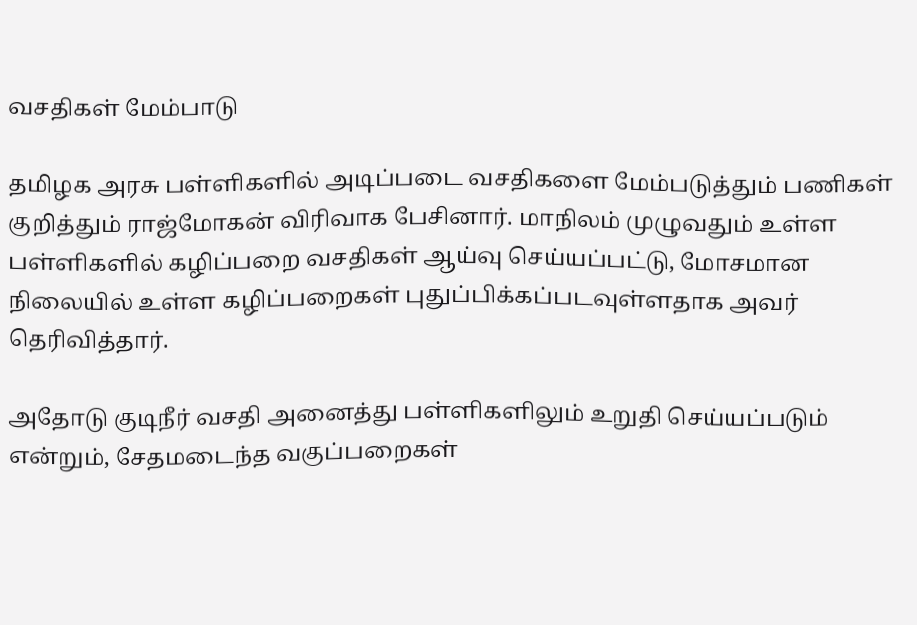வசதிகள் மேம்பாடு

தமிழக அரசு பள்ளிகளில் அடிப்படை வசதிகளை மேம்படுத்தும் பணிகள் குறித்தும் ராஜ்மோகன் விரிவாக பேசினார். மாநிலம் முழுவதும் உள்ள பள்ளிகளில் கழிப்பறை வசதிகள் ஆய்வு செய்யப்பட்டு, மோசமான நிலையில் உள்ள கழிப்பறைகள் புதுப்பிக்கப்படவுள்ளதாக அவர் தெரிவித்தார்.

அதோடு குடிநீர் வசதி அனைத்து பள்ளிகளிலும் உறுதி செய்யப்படும் என்றும், சேதமடைந்த வகுப்பறைகள்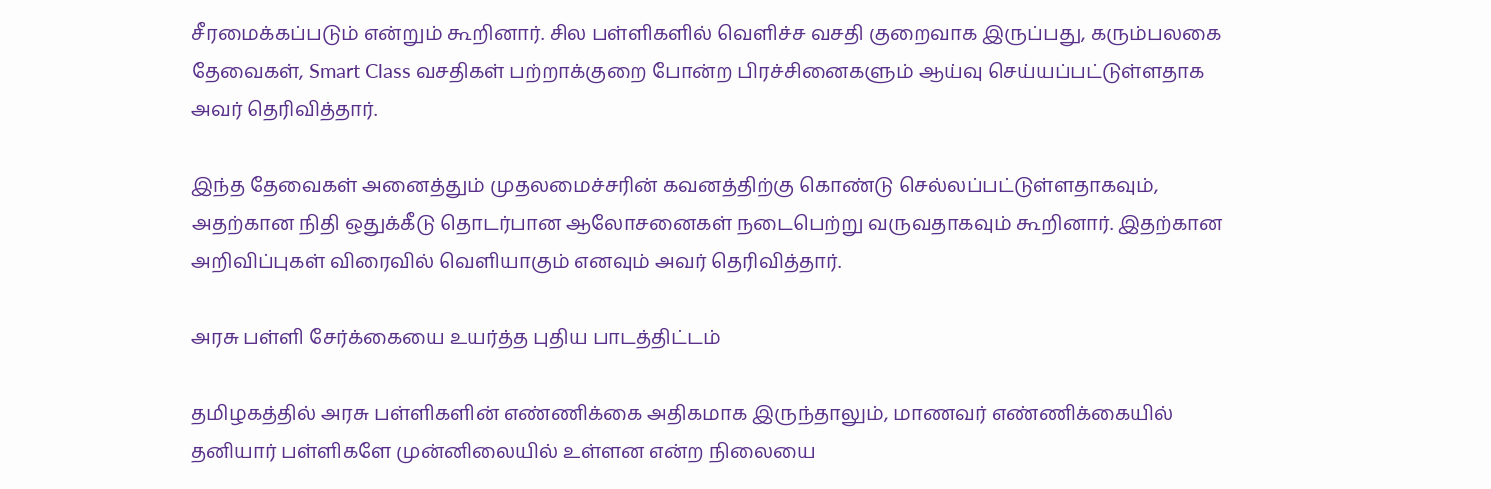சீரமைக்கப்படும் என்றும் கூறினார். சில பள்ளிகளில் வெளிச்ச வசதி குறைவாக இருப்பது, கரும்பலகை தேவைகள், Smart Class வசதிகள் பற்றாக்குறை போன்ற பிரச்சினைகளும் ஆய்வு செய்யப்பட்டுள்ளதாக அவர் தெரிவித்தார்.

இந்த தேவைகள் அனைத்தும் முதலமைச்சரின் கவனத்திற்கு கொண்டு செல்லப்பட்டுள்ளதாகவும், அதற்கான நிதி ஒதுக்கீடு தொடர்பான ஆலோசனைகள் நடைபெற்று வருவதாகவும் கூறினார். இதற்கான அறிவிப்புகள் விரைவில் வெளியாகும் எனவும் அவர் தெரிவித்தார்.

அரசு பள்ளி சேர்க்கையை உயர்த்த புதிய பாடத்திட்டம்

தமிழகத்தில் அரசு பள்ளிகளின் எண்ணிக்கை அதிகமாக இருந்தாலும், மாணவர் எண்ணிக்கையில் தனியார் பள்ளிகளே முன்னிலையில் உள்ளன என்ற நிலையை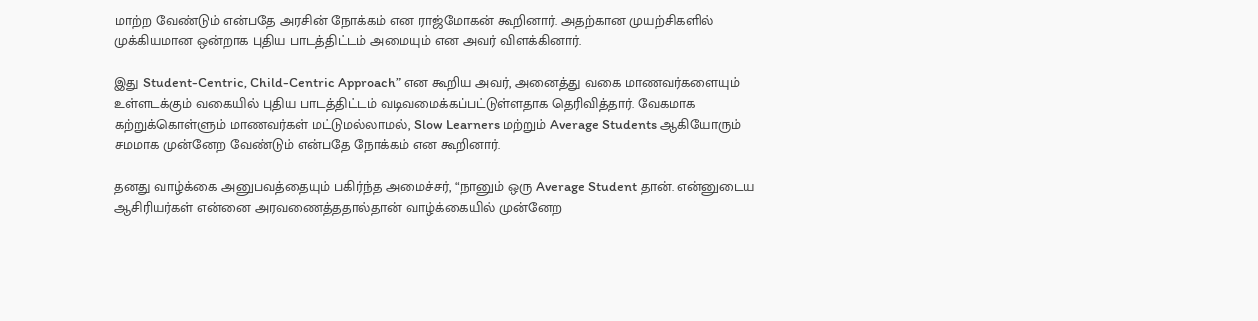மாற்ற வேண்டும் என்பதே அரசின் நோக்கம் என ராஜ்மோகன் கூறினார். அதற்கான முயற்சிகளில் முக்கியமான ஒன்றாக புதிய பாடத்திட்டம் அமையும் என அவர் விளக்கினார்.

இது Student-Centric, Child-Centric Approach” என கூறிய அவர், அனைத்து வகை மாணவர்களையும் உள்ளடக்கும் வகையில் புதிய பாடத்திட்டம் வடிவமைக்கப்பட்டுள்ளதாக தெரிவித்தார். வேகமாக கற்றுக்கொள்ளும் மாணவர்கள் மட்டுமல்லாமல், Slow Learners மற்றும் Average Students ஆகியோரும் சமமாக முன்னேற வேண்டும் என்பதே நோக்கம் என கூறினார்.

தனது வாழ்க்கை அனுபவத்தையும் பகிர்ந்த அமைச்சர், “நானும் ஒரு Average Student தான். என்னுடைய ஆசிரியர்கள் என்னை அரவணைத்ததால்தான் வாழ்க்கையில் முன்னேற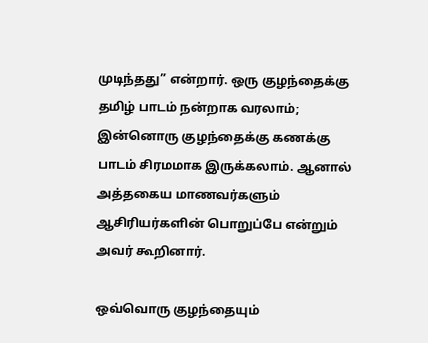முடிந்தது” என்றார். ஒரு குழந்தைக்கு தமிழ் பாடம் நன்றாக வரலாம்; இன்னொரு குழந்தைக்கு கணக்கு பாடம் சிரமமாக இருக்கலாம். ஆனால் அத்தகைய மாணவர்களும் ஆசிரியர்களின் பொறுப்பே என்றும் அவர் கூறினார்.

ஒவ்வொரு குழந்தையும்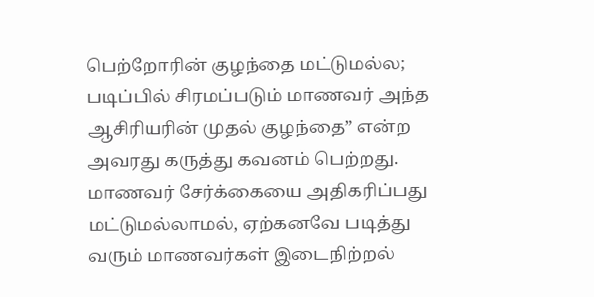பெற்றோரின் குழந்தை மட்டுமல்ல; படிப்பில் சிரமப்படும் மாணவர் அந்த ஆசிரியரின் முதல் குழந்தை” என்ற அவரது கருத்து கவனம் பெற்றது. மாணவர் சேர்க்கையை அதிகரிப்பது மட்டுமல்லாமல், ஏற்கனவே படித்து வரும் மாணவர்கள் இடைநிற்றல்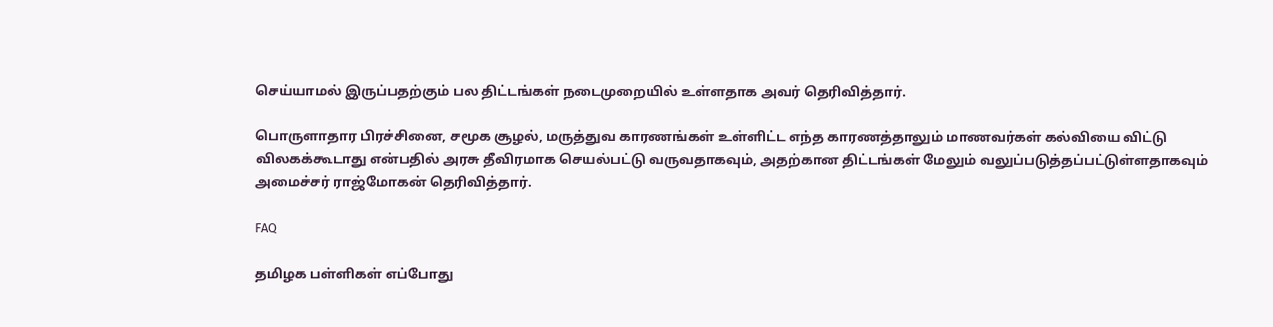செய்யாமல் இருப்பதற்கும் பல திட்டங்கள் நடைமுறையில் உள்ளதாக அவர் தெரிவித்தார்.

பொருளாதார பிரச்சினை, சமூக சூழல், மருத்துவ காரணங்கள் உள்ளிட்ட எந்த காரணத்தாலும் மாணவர்கள் கல்வியை விட்டு விலகக்கூடாது என்பதில் அரசு தீவிரமாக செயல்பட்டு வருவதாகவும், அதற்கான திட்டங்கள் மேலும் வலுப்படுத்தப்பட்டுள்ளதாகவும் அமைச்சர் ராஜ்மோகன் தெரிவித்தார்.

FAQ

தமிழக பள்ளிகள் எப்போது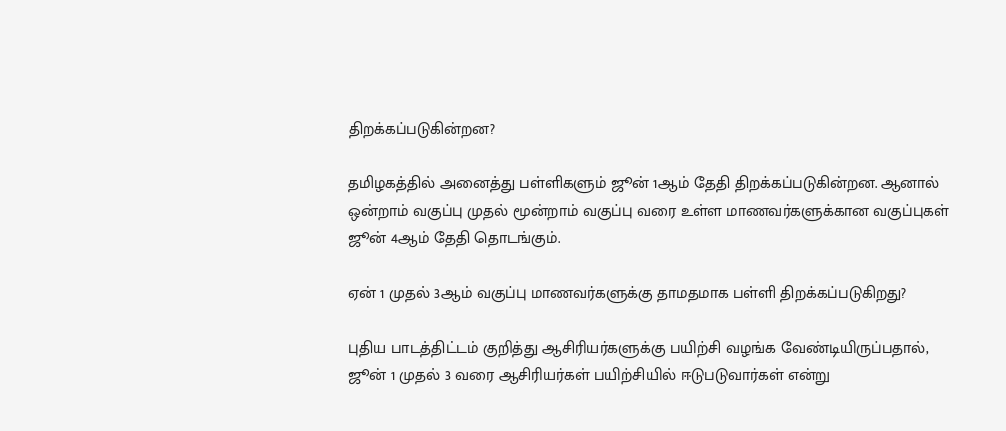திறக்கப்படுகின்றன?

தமிழகத்தில் அனைத்து பள்ளிகளும் ஜூன் 1ஆம் தேதி திறக்கப்படுகின்றன. ஆனால் ஒன்றாம் வகுப்பு முதல் மூன்றாம் வகுப்பு வரை உள்ள மாணவர்களுக்கான வகுப்புகள் ஜூன் 4ஆம் தேதி தொடங்கும்.

ஏன் 1 முதல் 3ஆம் வகுப்பு மாணவர்களுக்கு தாமதமாக பள்ளி திறக்கப்படுகிறது?

புதிய பாடத்திட்டம் குறித்து ஆசிரியர்களுக்கு பயிற்சி வழங்க வேண்டியிருப்பதால், ஜூன் 1 முதல் 3 வரை ஆசிரியர்கள் பயிற்சியில் ஈடுபடுவார்கள் என்று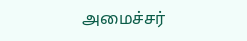அமைச்சர்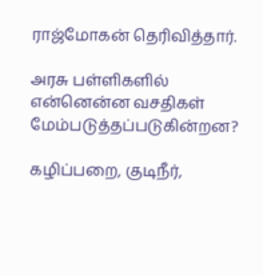ராஜ்மோகன் தெரிவித்தார்.

அரசு பள்ளிகளில் என்னென்ன வசதிகள் மேம்படுத்தப்படுகின்றன?

கழிப்பறை, குடிநீர்,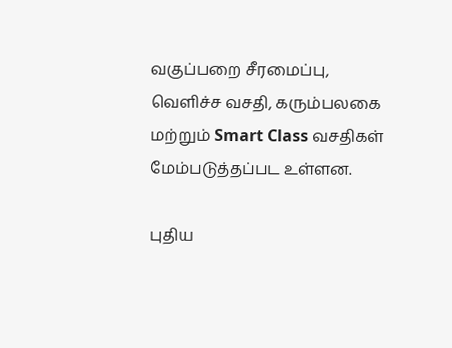வகுப்பறை சீரமைப்பு, வெளிச்ச வசதி, கரும்பலகை மற்றும் Smart Class வசதிகள் மேம்படுத்தப்பட உள்ளன.

புதிய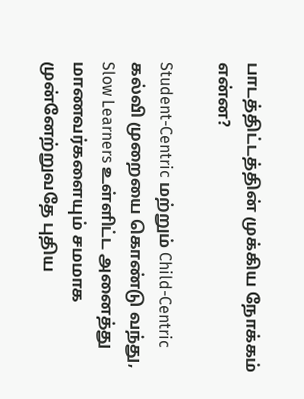பாடத்திட்டத்தின் முக்கிய நோக்கம் என்ன?

Student-Centric மற்றும் Child-Centric கல்வி முறையை கொண்டு வந்து, Slow Learners உள்ளிட்ட அனைத்து மாணவர்களையும் சமமாக முன்னேற்றுவதே புதிய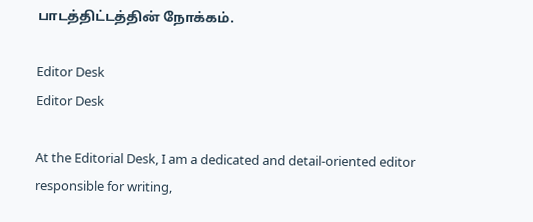பாடத்திட்டத்தின் நோக்கம்.

Editor Desk
Editor Desk

At the Editorial Desk, I am a dedicated and detail-oriented editor responsible for writing,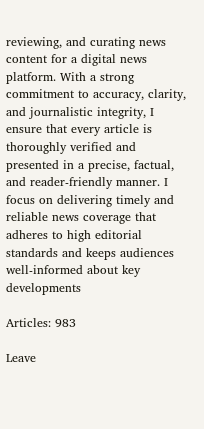reviewing, and curating news content for a digital news platform. With a strong commitment to accuracy, clarity, and journalistic integrity, I ensure that every article is thoroughly verified and presented in a precise, factual, and reader-friendly manner. I focus on delivering timely and reliable news coverage that adheres to high editorial standards and keeps audiences well-informed about key developments

Articles: 983

Leave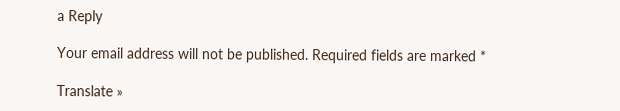a Reply

Your email address will not be published. Required fields are marked *

Translate »